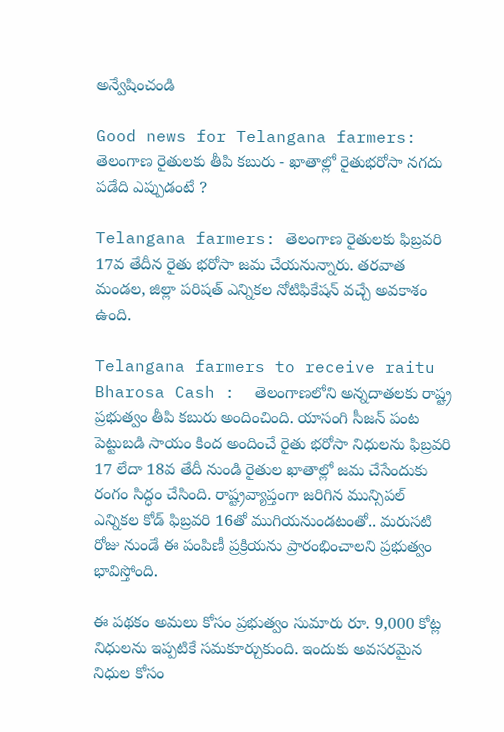అన్వేషించండి

Good news for Telangana farmers: తెలంగాణ రైతులకు తీపి కబురు - ఖాతాల్లో రైతుభరోసా నగదు పడేది ఎప్పుడంటే ?

Telangana farmers: తెలంగాణ రైతులకు ఫిబ్రవరి 17వ తేదీన రైతు భరోసా జమ చేయనున్నారు. తరవాత మండల, జిల్లా పరిషత్ ఎన్నికల నోటిఫికేషన్ వచ్చే అవకాశం ఉంది.

Telangana farmers to receive raitu Bharosa Cash :  తెలంగాణలోని అన్నదాతలకు రాష్ట్ర ప్రభుత్వం తీపి కబురు అందించింది. యాసంగి సీజన్ పంట పెట్టుబడి సాయం కింద అందించే రైతు భరోసా నిధులను ఫిబ్రవరి 17 లేదా 18వ తేదీ నుండి రైతుల ఖాతాల్లో జమ చేసేందుకు రంగం సిద్ధం చేసింది. రాష్ట్రవ్యాప్తంగా జరిగిన మున్సిపల్ ఎన్నికల కోడ్ ఫిబ్రవరి 16తో ముగియనుండటంతో.. మరుసటి రోజు నుండే ఈ పంపిణీ ప్రక్రియను ప్రారంభించాలని ప్రభుత్వం భావిస్తోంది.

ఈ పథకం అమలు కోసం ప్రభుత్వం సుమారు రూ. 9,000 కోట్ల నిధులను ఇప్పటికే సమకూర్చుకుంది. ఇందుకు అవసరమైన నిధుల కోసం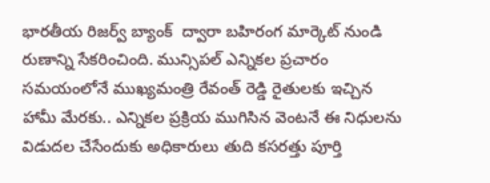భారతీయ రిజర్వ్ బ్యాంక్  ద్వారా బహిరంగ మార్కెట్ నుండి రుణాన్ని సేకరించింది. మున్సిపల్ ఎన్నికల ప్రచారం సమయంలోనే ముఖ్యమంత్రి రేవంత్ రెడ్డి రైతులకు ఇచ్చిన హామీ మేరకు.. ఎన్నికల ప్రక్రియ ముగిసిన వెంటనే ఈ నిధులను విడుదల చేసేందుకు అధికారులు తుది కసరత్తు పూర్తి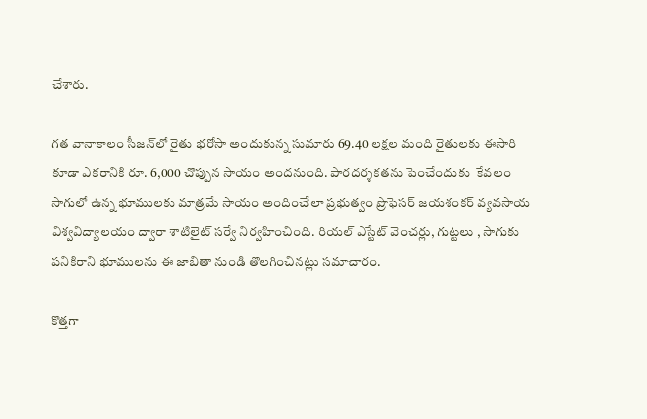చేశారు.

గత వానాకాలం సీజన్‌లో రైతు భరోసా అందుకున్న సుమారు 69.40 లక్షల మంది రైతులకు ఈసారి కూడా ఎకరానికి రూ. 6,000 చొప్పున సాయం అందనుంది. పారదర్శకతను పెంచేందుకు  కేవలం సాగులో ఉన్న భూములకు మాత్రమే సాయం అందించేలా ప్రభుత్వం ప్రొఫెసర్ జయశంకర్ వ్యవసాయ విశ్వవిద్యాలయం ద్వారా శాటిలైట్ సర్వే నిర్వహించింది. రియల్ ఎస్టేట్ వెంచర్లు, గుట్టలు , సాగుకు పనికిరాని భూములను ఈ జాబితా నుండి తొలగించినట్లు సమాచారం.

కొత్తగా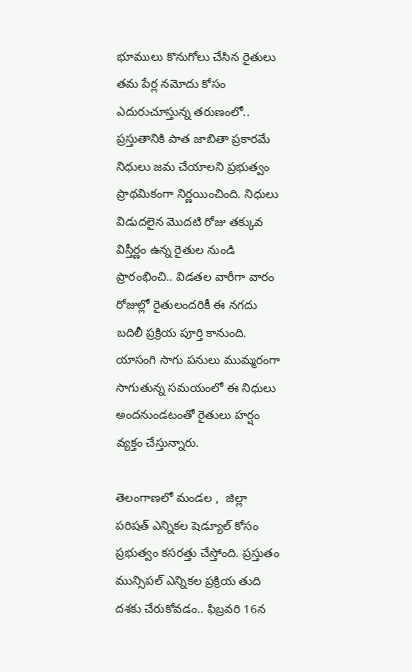భూములు కొనుగోలు చేసిన రైతులు తమ పేర్ల నమోదు కోసం ఎదురుచూస్తున్న తరుణంలో.. ప్రస్తుతానికి పాత జాబితా ప్రకారమే నిధులు జమ చేయాలని ప్రభుత్వం ప్రాథమికంగా నిర్ణయించింది. నిధులు విడుదలైన మొదటి రోజు తక్కువ విస్తీర్ణం ఉన్న రైతుల నుండి ప్రారంభించి.. విడతల వారీగా వారం రోజుల్లో రైతులందరికీ ఈ నగదు బదిలీ ప్రక్రియ పూర్తి కానుంది. యాసంగి సాగు పనులు ముమ్మరంగా సాగుతున్న సమయంలో ఈ నిధులు అందనుండటంతో రైతులు హర్షం వ్యక్తం చేస్తున్నారు.

తెలంగాణలో మండల ,  జిల్లా పరిషత్ ఎన్నికల షెడ్యూల్ కోసం ప్రభుత్వం కసరత్తు చేస్తోంది. ప్రస్తుతం మున్సిపల్ ఎన్నికల ప్రక్రియ తుది దశకు చేరుకోవడం.. ఫిబ్రవరి 16న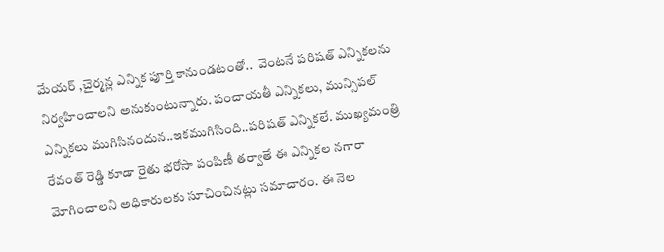మేయర్ ,చైర్మన్ల ఎన్నిక పూర్తి కానుండటంతో..  వెంటనే పరిషత్ ఎన్నికలను నిర్వహించాలని అనుకుంటున్నారు. పంచాయతీ ఎన్నికలు, మున్సిపల్ ఎన్నికలు ముగిసినందున..ఇకముగిసింది..పరిషత్ ఎన్నికలే. ముఖ్యమంత్రి రేవంత్ రెడ్డి కూడా రైతు భరోసా పంపిణీ తర్వాతే ఈ ఎన్నికల నగారా మోగించాలని అధికారులకు సూచించినట్లు సమాచారం. ఈ నెల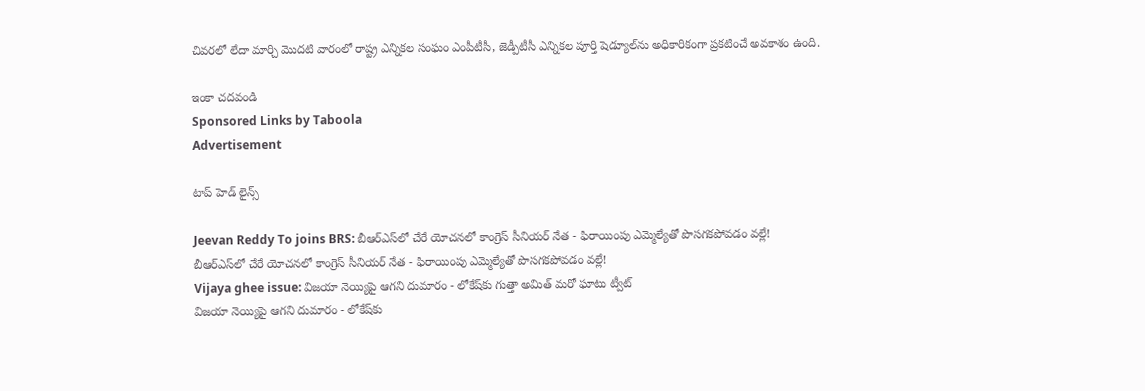చివరలో లేదా మార్చి మొదటి వారంలో రాష్ట్ర ఎన్నికల సంఘం ఎంపీటీసీ, జెడ్పీటీసీ ఎన్నికల పూర్తి షెడ్యూల్‌ను అధికారికంగా ప్రకటించే అవకాశం ఉంది.

ఇంకా చదవండి
Sponsored Links by Taboola
Advertisement

టాప్ హెడ్ లైన్స్

Jeevan Reddy To joins BRS: బీఆర్ఎస్‌లో చేరే యోచనలో కాంగ్రెస్ సీనియర్ నేత - ఫిరాయింపు ఎమ్మెల్యేతో పొసగకపోవడం వల్లే!
బీఆర్ఎస్‌లో చేరే యోచనలో కాంగ్రెస్ సీనియర్ నేత - ఫిరాయింపు ఎమ్మెల్యేతో పొసగకపోవడం వల్లే!
Vijaya ghee issue: విజయా నెయ్యిపై ఆగని దుమారం - లోకేష్‌కు గుత్తా అమిత్ మరో ఘాటు ట్వీట్
విజయా నెయ్యిపై ఆగని దుమారం - లోకేష్‌కు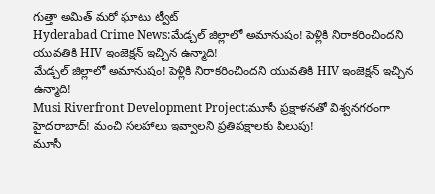గుత్తా అమిత్ మరో ఘాటు ట్వీట్
Hyderabad Crime News:మేడ్చల్‌ జిల్లాలో అమానుషం! పెళ్లికి నిరాకరించిందని యువతికి HIV ఇంజెక్షన్ ఇచ్చిన ఉన్మాది!
మేడ్చల్‌ జిల్లాలో అమానుషం! పెళ్లికి నిరాకరించిందని యువతికి HIV ఇంజెక్షన్ ఇచ్చిన ఉన్మాది!
Musi Riverfront Development Project:మూసీ ప్రక్షాళనతో విశ్వనగరంగా హైదరాబాద్‌! మంచి సలహాలు ఇవ్వాలని ప్రతిపక్షాలకు పిలుపు!
మూసీ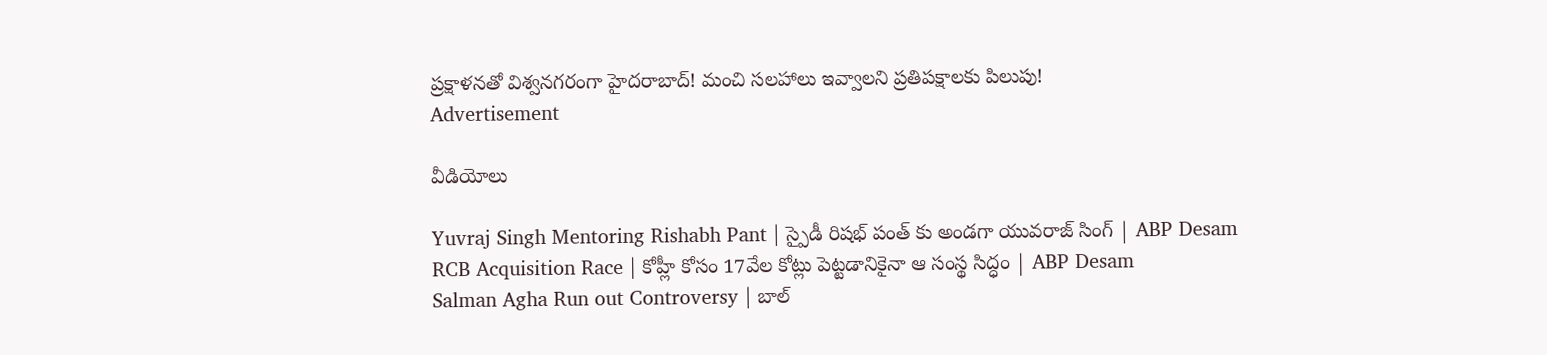ప్రక్షాళనతో విశ్వనగరంగా హైదరాబాద్‌! మంచి సలహాలు ఇవ్వాలని ప్రతిపక్షాలకు పిలుపు!
Advertisement

వీడియోలు

Yuvraj Singh Mentoring Rishabh Pant | స్పైడీ రిషభ్ పంత్ కు అండగా యువరాజ్ సింగ్ | ABP Desam
RCB Acquisition Race | కోహ్లీ కోసం 17వేల కోట్లు పెట్టడానికైనా ఆ సంస్థ సిద్ధం | ABP Desam
Salman Agha Run out Controversy | బాల్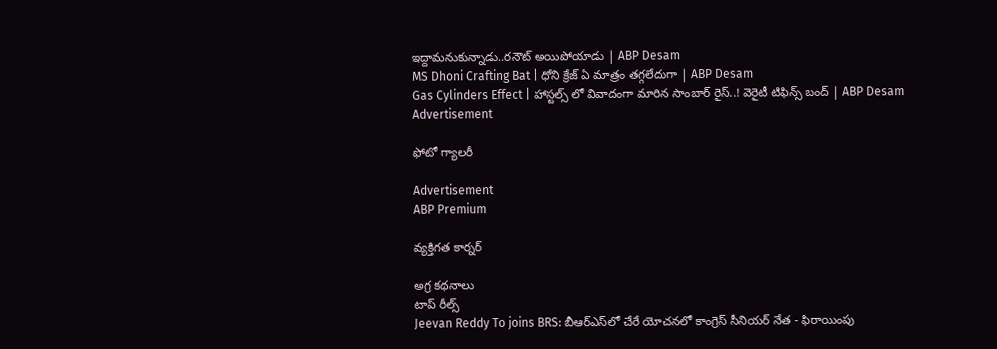ఇద్దామనుకున్నాడు..రనౌట్ అయిపోయాడు | ABP Desam
MS Dhoni Crafting Bat | ధోని క్రేజ్ ఏ మాత్రం తగ్గలేదుగా | ABP Desam
Gas Cylinders Effect | హాస్టల్స్ లో వివాదంగా మారిన సాంబార్ రైస్..! వెరైటీ టిఫిన్స్ బంద్ | ABP Desam
Advertisement

ఫోటో గ్యాలరీ

Advertisement
ABP Premium

వ్యక్తిగత కార్నర్

అగ్ర కథనాలు
టాప్ రీల్స్
Jeevan Reddy To joins BRS: బీఆర్ఎస్‌లో చేరే యోచనలో కాంగ్రెస్ సీనియర్ నేత - ఫిరాయింపు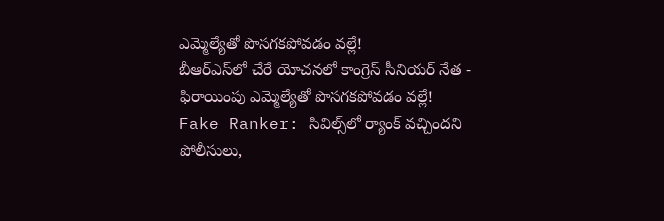ఎమ్మెల్యేతో పొసగకపోవడం వల్లే!
బీఆర్ఎస్‌లో చేరే యోచనలో కాంగ్రెస్ సీనియర్ నేత - ఫిరాయింపు ఎమ్మెల్యేతో పొసగకపోవడం వల్లే!
Fake Ranker: సివిల్స్‌లో ర్యాంక్ వచ్చిందని పోలీసులు,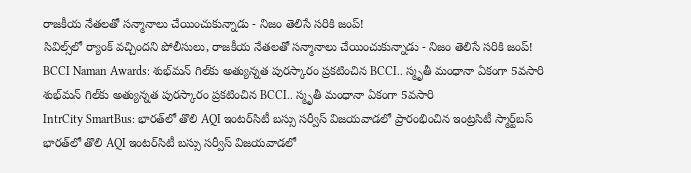రాజకీయ నేతలతో సన్మానాలు చేయించుకున్నాడు - నిజం తెలిసే సరికి జంప్!
సివిల్స్‌లో ర్యాంక్ వచ్చిందని పోలీసులు, రాజకీయ నేతలతో సన్మానాలు చేయించుకున్నాడు - నిజం తెలిసే సరికి జంప్!
BCCI Naman Awards: శుభ్‌మన్ గిల్‌కు అత్యున్నత పురస్కారం ప్రకటించిన BCCI.. స్మృతీ మంధానా ఏకంగా 5వసారి
శుభ్‌మన్ గిల్‌కు అత్యున్నత పురస్కారం ప్రకటించిన BCCI.. స్మృతీ మంధానా ఏకంగా 5వసారి
IntrCity SmartBus: భారత్‌లో తొలి AQI ఇంటర్‌సిటీ బస్సు సర్వీస్ విజయవాడలో ప్రారంభించిన ఇంట్రసిటీ స్మార్ట్‌బస్
భారత్‌లో తొలి AQI ఇంటర్‌సిటీ బస్సు సర్వీస్ విజయవాడలో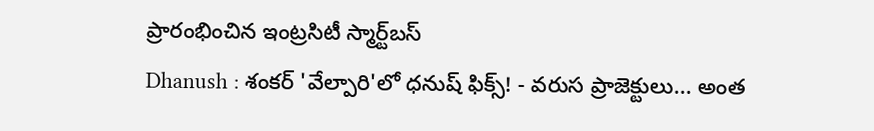ప్రారంభించిన ఇంట్రసిటీ స్మార్ట్‌బస్
Dhanush : శంకర్ 'వేల్పారి'లో ధనుష్ ఫిక్స్! - వరుస ప్రాజెక్టులు... అంత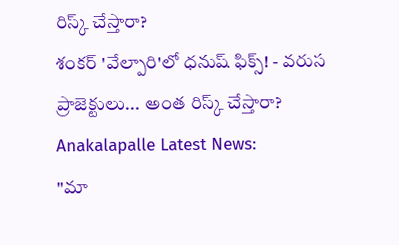రిస్క్ చేస్తారా?
శంకర్ 'వేల్పారి'లో ధనుష్ ఫిక్స్! - వరుస ప్రాజెక్టులు... అంత రిస్క్ చేస్తారా?
Anakalapalle Latest News:
"మా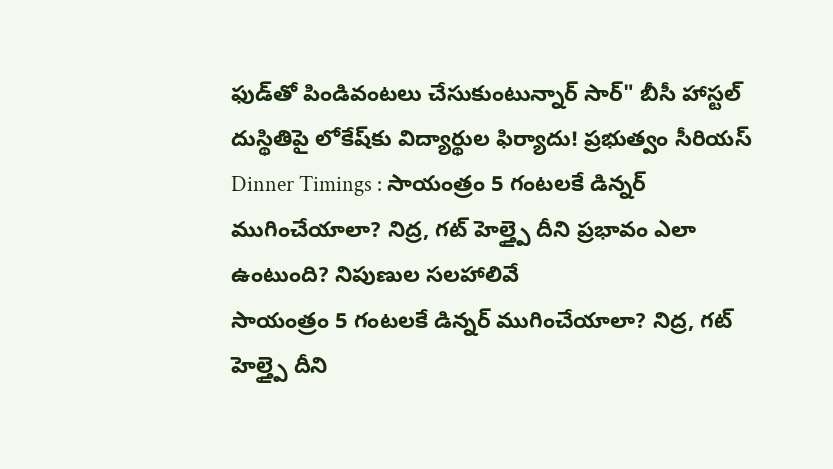ఫుడ్‌తో పిండివంటలు చేసుకుంటున్నార్‌ సార్" బీసీ హాస్టల్‌ దుస్థితిపై లోకేష్‌కు విద్యార్థుల ఫిర్యాదు! ప్రభుత్వం సీరియస్
Dinner Timings : సాయంత్రం 5 గంటలకే డిన్నర్ ముగించేయాలా? నిద్ర, గట్ హెల్త్పై దీని ప్రభావం ఎలా ఉంటుంది? నిపుణుల సలహాలివే
సాయంత్రం 5 గంటలకే డిన్నర్ ముగించేయాలా? నిద్ర, గట్ హెల్త్పై దీని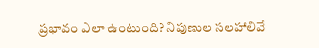ప్రభావం ఎలా ఉంటుంది? నిపుణుల సలహాలివే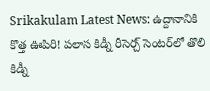Srikakulam Latest News: ఉద్దానానికి కొత్త ఊపిరి! పలాస కిడ్నీ రీసెర్చ్ సెంటర్‌లో తొలి కిడ్నీ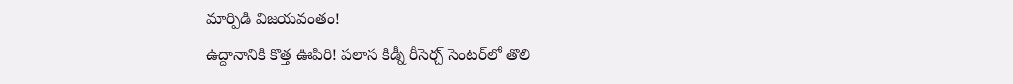మార్పిడి విజయవంతం!
ఉద్దానానికి కొత్త ఊపిరి! పలాస కిడ్నీ రీసెర్చ్ సెంటర్‌లో తొలి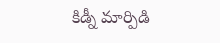కిడ్నీ మార్పిడి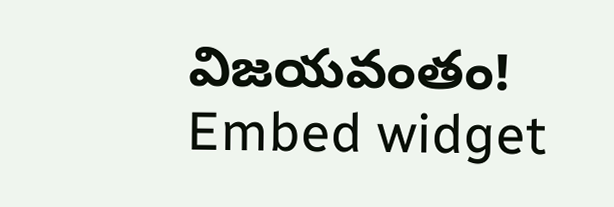విజయవంతం!
Embed widget